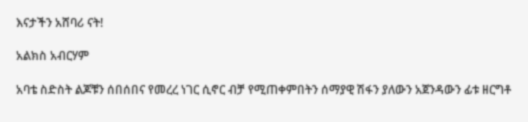እናታችን አሸባሪ ናት!

አልክስ አብርሃም

አባቴ ስድስት ልጆቹን ሰበሰበና የመረረ ነገር ሲኖር ብቻ የሚጠቀምበትን ሰማያዊ ሽፋን ያለውን አጀንዳውን ፊቱ ዘርግቶ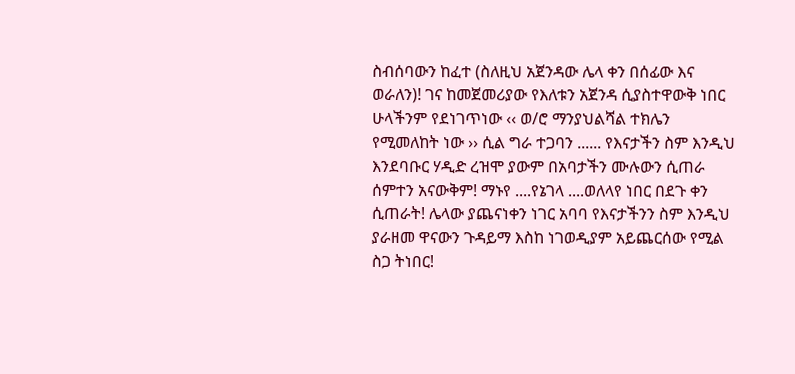ስብሰባውን ከፈተ (ስለዚህ አጀንዳው ሌላ ቀን በሰፊው እና ወራለን)! ገና ከመጀመሪያው የእለቱን አጀንዳ ሲያስተዋውቅ ነበር ሁላችንም የደነገጥነው ‹‹ ወ/ሮ ማንያህልሻል ተክሌን የሚመለከት ነው ›› ሲል ግራ ተጋባን ...... የእናታችን ስም እንዲህ እንደባቡር ሃዲድ ረዝሞ ያውም በአባታችን ሙሉውን ሲጠራ ሰምተን አናውቅም! ማኑየ ....የኔገላ ....ወለላየ ነበር በደጉ ቀን ሲጠራት! ሌላው ያጨናነቀን ነገር አባባ የእናታችንን ስም እንዲህ ያራዘመ ዋናውን ጉዳይማ እስከ ነገወዲያም አይጨርሰው የሚል ስጋ ትነበር!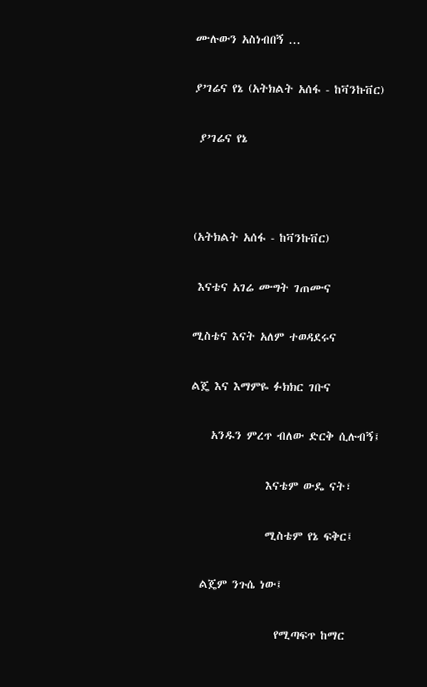ሙሉውን አስነብበኝ ...

ያ’ገሬና የኔ (አትክልት አሰፋ - ከቫንኩቨር)

 ያ’ገሬና የኔ



(አትክልት አሰፋ - ከቫንኩቨር)

 እናቴና አገሬ ሙግት ገጠሙና

ሚስቴና እናት አለም ተወዳደሩና

ልጄ እና እማምዬ ፉክክር ገቡና

    አንዱን ምረጥ ብለው ድርቅ ሲሉብኝ፤

               እናቴም ውዴ ናት፣

               ሚስቴም የኔ ፍቅር፤

  ልጄም ንጉሴ ነው፤

                 የሚጣፍጥ ከማር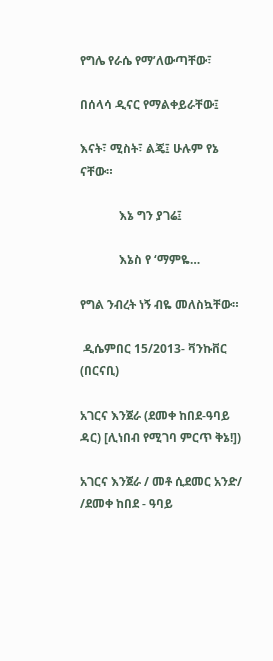የግሌ የራሴ የማ’ለውጣቸው፣

በሰላሳ ዲናር የማልቀይራቸው፤

እናት፣ ሚስት፣ ልጄ፤ ሁሉም የኔ ናቸው።

             እኔ ግን ያገሬ፤

             እኔስ የ ‘ማምዬ…

የግል ንብረት ነኝ ብዬ መለስኳቸው።

 ዲሴምበር 15/2013- ቫንኩቨር (በርናቢ)

አገርና እንጀራ (ደመቀ ከበደ-ዓባይ ዳር) [ሊነበብ የሚገባ ምርጥ ቅኔ!])

አገርና እንጀራ / መቶ ሲደመር አንድ/
/ደመቀ ከበደ - ዓባይ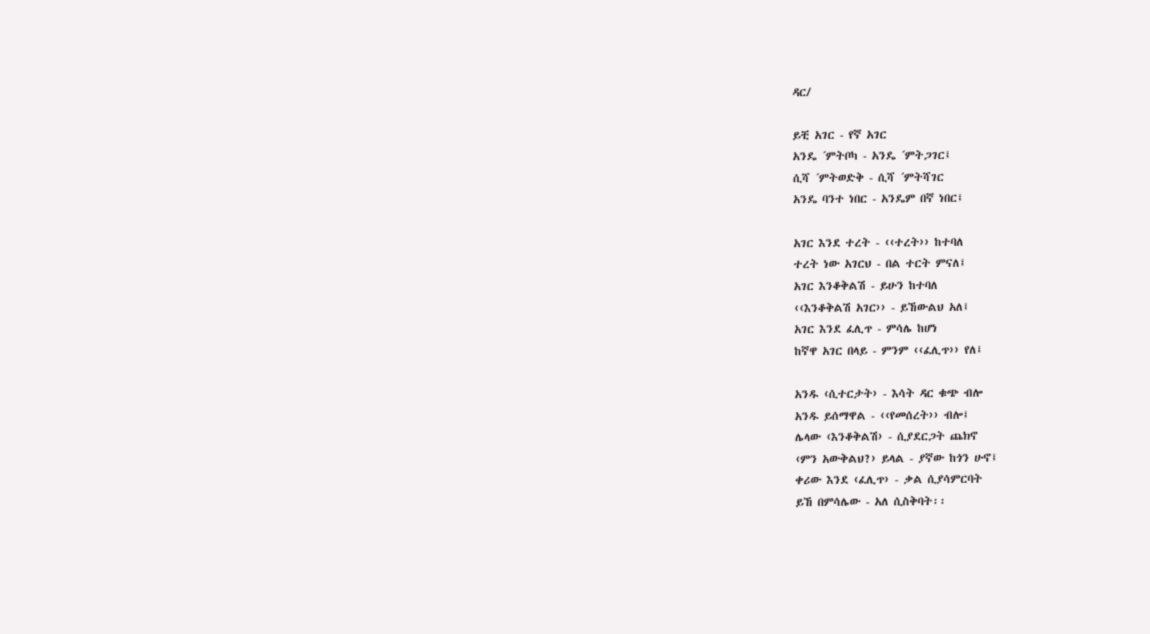ዳር/

ይቺ አገር - የኛ አገር
አንዴ ´ምትቦካ - አንዴ ´ምትጋገር፤
ሲሻ ´ምትወድቅ - ሲሻ ´ምትሻገር
አንዴ ባንተ ነበር - አንዴም በኛ ነበር፤

አገር እንደ ተረት - ‹‹ተረት›› ከተባለ
ተረት ነው አገርህ - በል ተርት ምናለ፤
አገር እንቆቅልሽ - ይሁን ከተባለ
‹‹እንቆቅልሽ አገር›› - ይኸውልህ አለ፤
አገር እንደ ፈሊጥ - ምሳሌ ከሆነ
ከኛዋ አገር በላይ - ምንም ‹‹ፈሊጥ›› የለ፤

አንዱ ‹ሲተርታት› - እሳት ዳር ቁጭ ብሎ
አንዱ ይሰማዋል - ‹‹የመሰረት›› ብሎ፤
ሌላው ‹እንቆቅልሽ› - ሲያደርጋት ጨክኖ
‹ምን አውቅልህ?› ይላል - ያኛው ከጎን ሁኖ፤
ቀሪው እንደ ‹ፈሊጥ› - ቃል ሲያሳምርባት
ይኸ በምሳሌው - አለ ሲስቅባት፡፡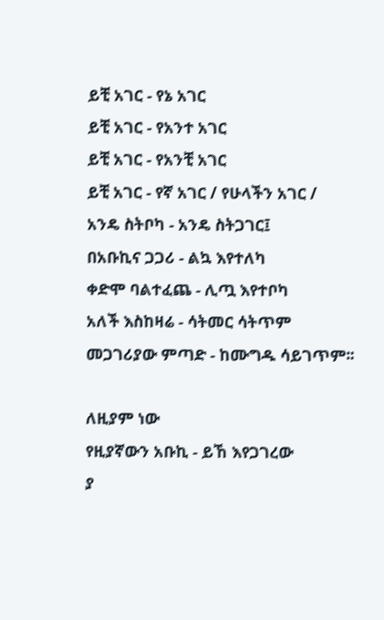ይቺ አገር - የኔ አገር
ይቺ አገር - የአንተ አገር
ይቺ አገር - የአንቺ አገር
ይቺ አገር - የኛ አገር / የሁላችን አገር /
አንዴ ስትቦካ - አንዴ ስትጋገር፤
በአቡኪና ጋጋሪ - ልኳ እየተለካ
ቀድሞ ባልተፈጨ - ሊጧ እየተቦካ
አለች እስከዛሬ - ሳትመር ሳትጥም
መጋገሪያው ምጣድ - ከሙግዱ ሳይገጥም፡፡

ለዚያም ነው
የዚያኛውን አቡኪ - ይኸ እየጋገረው
ያ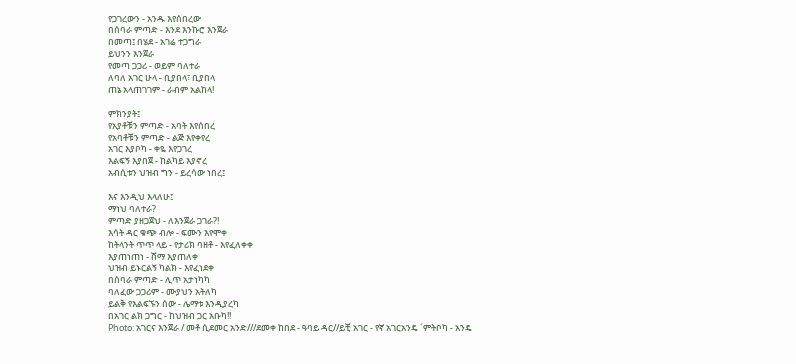የጋገረውን - አንዱ እየሰበረው
በሰባራ ምጣድ - እንደ እንኩሮ እንጀራ
በመጣ፤ በሄደ - አገሬ ተጋግራ
ይህንን እንጀራ
የመጣ ጋጋሪ - ወይም ባለተራ
ለባለ አገር ሁላ - ቢያበላ፣ ቢያበላ
ጠኔ አላጠገገም - ራብም አልከላ!

ምክንያት፤
የአያቶቹን ምጣድ - አባት እየሰበረ
የአባቶቹን ምጣድ - ልጅ እየቀየረ
አገር እያቦካ - ቀዬ እየጋገረ
እልፍኝ እያበጀ - ከልካይ እያኖረ
አብሲቱን ህዝብ ግን - ይረሳው ነበረ፤

እና እንዲህ እላለሁ፤
ማነህ ባለተራ?
ምጣድ ያዘጋጀህ - ለእንጀራ ጋገራ?!
እሳት ዳር ቁጭ ብሎ - ፍሙን እየሞቀ
ከትላንት ጥጥ ላይ - የታሪክ ባዘቶ - እየፈለቀቀ
እያጠነጠነ - ሸማ እያጠለቀ
ህዝብ ይኑርልኝ ካልክ - እየፈነደቀ
በሰባራ ምጣድ - ሊጥ አታነካካ
ባለፈው ጋጋሪም - ሙያህን አትለካ
ይልቅ የእልፍኙን ሰው - ሌማቱ እንዲያረካ
በአገር ልክ ጋግር - ከህዝብ ጋር አቡካ!!
Photo: አገርና እንጀራ / መቶ ሲደመር አንድ///ደመቀ ከበደ - ዓባይ ዳር//ይቺ አገር - የኛ አገርአንዴ ´ምትቦካ - አንዴ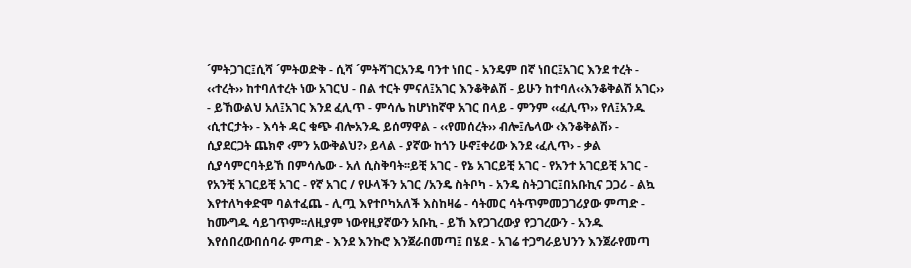´ምትጋገር፤ሲሻ ´ምትወድቅ - ሲሻ ´ምትሻገርአንዴ ባንተ ነበር - አንዴም በኛ ነበር፤አገር እንደ ተረት - ‹‹ተረት›› ከተባለተረት ነው አገርህ - በል ተርት ምናለ፤አገር እንቆቅልሽ - ይሁን ከተባለ‹‹እንቆቅልሽ አገር›› - ይኸውልህ አለ፤አገር እንደ ፈሊጥ - ምሳሌ ከሆነከኛዋ አገር በላይ - ምንም ‹‹ፈሊጥ›› የለ፤አንዱ ‹ሲተርታት› - እሳት ዳር ቁጭ ብሎአንዱ ይሰማዋል - ‹‹የመሰረት›› ብሎ፤ሌላው ‹እንቆቅልሽ› - ሲያደርጋት ጨክኖ ‹ምን አውቅልህ?› ይላል - ያኛው ከጎን ሁኖ፤ቀሪው እንደ ‹ፈሊጥ› - ቃል ሲያሳምርባትይኸ በምሳሌው - አለ ሲስቅባት፡፡ይቺ አገር - የኔ አገርይቺ አገር - የአንተ አገርይቺ አገር - የአንቺ አገርይቺ አገር - የኛ አገር / የሁላችን አገር /አንዴ ስትቦካ - አንዴ ስትጋገር፤በአቡኪና ጋጋሪ - ልኳ እየተለካቀድሞ ባልተፈጨ - ሊጧ እየተቦካአለች እስከዛሬ - ሳትመር ሳትጥምመጋገሪያው ምጣድ - ከሙግዱ ሳይገጥም፡፡ለዚያም ነውየዚያኛውን አቡኪ - ይኸ እየጋገረውያ የጋገረውን - አንዱ እየሰበረውበሰባራ ምጣድ - እንደ እንኩሮ እንጀራበመጣ፤ በሄደ - አገሬ ተጋግራይህንን እንጀራየመጣ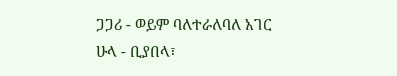ጋጋሪ - ወይም ባለተራለባለ አገር ሁላ - ቢያበላ፣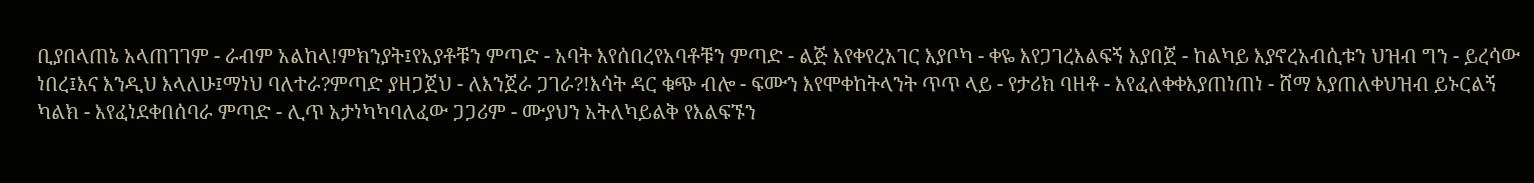ቢያበላጠኔ አላጠገገም - ራብም አልከላ!ምክንያት፤የአያቶቹን ምጣድ - አባት እየሰበረየአባቶቹን ምጣድ - ልጅ እየቀየረአገር እያቦካ - ቀዬ እየጋገረእልፍኝ እያበጀ - ከልካይ እያኖረአብሲቱን ህዝብ ግን - ይረሳው ነበረ፤እና እንዲህ እላለሁ፤ማነህ ባለተራ?ምጣድ ያዘጋጀህ - ለእንጀራ ጋገራ?!እሳት ዳር ቁጭ ብሎ - ፍሙን እየሞቀከትላንት ጥጥ ላይ - የታሪክ ባዘቶ - እየፈለቀቀእያጠነጠነ - ሸማ እያጠለቀህዝብ ይኑርልኝ ካልክ - እየፈነደቀበሰባራ ምጣድ - ሊጥ አታነካካባለፈው ጋጋሪም - ሙያህን አትለካይልቅ የእልፍኙን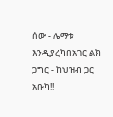ሰው - ሌማቱ እንዲያረካበአገር ልክ ጋግር - ከህዝብ ጋር አቡካ!!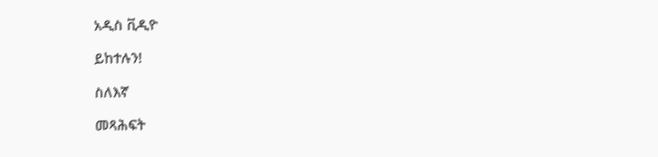አዲስ ቪዲዮ

ይከተሉን!

ስለእኛ

መጻሕፍት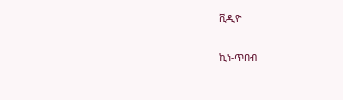ቪዲዮ

ኪነ-ጥበብ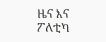ዜና እና ፖለቲካ